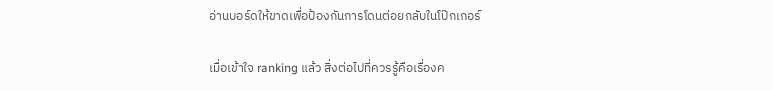อ่านบอร์ดให้ขาดเพื่อป้องกันการโดนต่อยกลับในโป๊กเกอร์

เมื่อเข้าใจ ranking แล้ว สิ่งต่อไปที่ควรรู้คือเรื่องค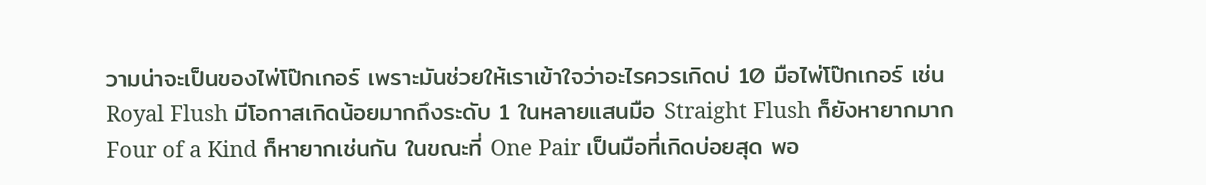วามน่าจะเป็นของไพ่โป๊กเกอร์ เพราะมันช่วยให้เราเข้าใจว่าอะไรควรเกิดบ่ 10 มือไพ่โป๊กเกอร์ เช่น Royal Flush มีโอกาสเกิดน้อยมากถึงระดับ 1 ในหลายแสนมือ Straight Flush ก็ยังหายากมาก Four of a Kind ก็หายากเช่นกัน ในขณะที่ One Pair เป็นมือที่เกิดบ่อยสุด พอ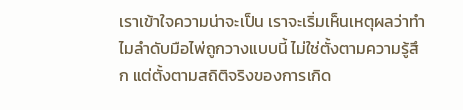เราเข้าใจความน่าจะเป็น เราจะเริ่มเห็นเหตุผลว่าทำไมลำดับมือไพ่ถูกวางแบบนี้ ไม่ใช่ตั้งตามความรู้สึก แต่ตั้งตามสถิติจริงของการเกิด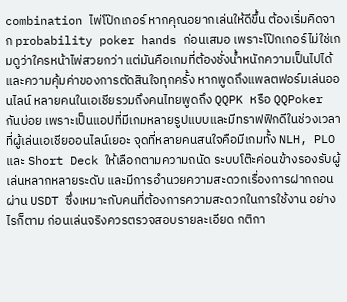combination ไพ่โป๊กเกอร์ หากคุณอยากเล่นให้ดีขึ้น ต้องเริ่มคิดจาก probability poker hands ก่อนเสมอ เพราะโป๊กเกอร์ไม่ใช่เกมดูว่าใครหน้าไพ่สวยกว่า แต่มันคือเกมที่ต้องชั่งน้ำหนักความเป็นไปได้และความคุ้มค่าของการตัดสินใจทุกครั้ง หากพูดถึงแพลตฟอร์มเล่นออนไลน์ หลายคนในเอเชียรวมถึงคนไทยพูดถึง QQPK หรือ QQPoker กันบ่อย เพราะเป็นแอปที่มีเกมหลายรูปแบบและมีทราฟฟิกดีในช่วงเวลาที่ผู้เล่นเอเชียออนไลน์เยอะ จุดที่หลายคนสนใจคือมีเกมทั้ง NLH, PLO และ Short Deck ให้เลือกตามความถนัด ระบบโต๊ะค่อนข้างรองรับผู้เล่นหลากหลายระดับ และมีการอำนวยความสะดวกเรื่องการฝากถอนผ่าน USDT ซึ่งเหมาะกับคนที่ต้องการความสะดวกในการใช้งาน อย่างไรก็ตาม ก่อนเล่นจริงควรตรวจสอบรายละเอียด กติกา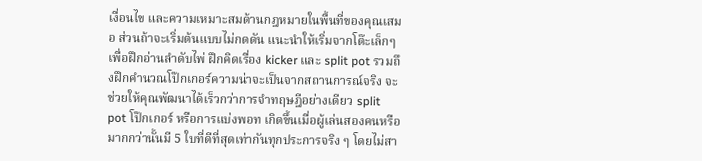เงื่อนไข และความเหมาะสมด้านกฎหมายในพื้นที่ของคุณเสมอ ส่วนถ้าจะเริ่มต้นแบบไม่กดดัน แนะนำให้เริ่มจากโต๊ะเล็กๆ เพื่อฝึกอ่านลำดับไพ่ ฝึกคิดเรื่อง kicker และ split pot รวมถึงฝึกคำนวณโป๊กเกอร์ความน่าจะเป็นจากสถานการณ์จริง จะช่วยให้คุณพัฒนาได้เร็วกว่าการจำทฤษฎีอย่างเดียว split pot โป๊กเกอร์ หรือการแบ่งพอท เกิดขึ้นเมื่อผู้เล่นสองคนหรือมากกว่านั้นมี 5 ใบที่ดีที่สุดเท่ากันทุกประการจริง ๆ โดยไม่สา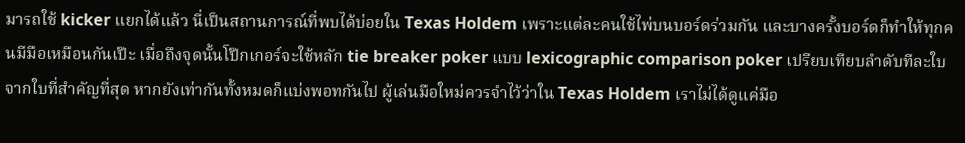มารถใช้ kicker แยกได้แล้ว นี่เป็นสถานการณ์ที่พบได้บ่อยใน Texas Holdem เพราะแต่ละคนใช้ไพ่บนบอร์ดร่วมกัน และบางครั้งบอร์ดก็ทำให้ทุกคนมีมือเหมือนกันเป๊ะ เมื่อถึงจุดนั้นโป๊กเกอร์จะใช้หลัก tie breaker poker แบบ lexicographic comparison poker เปรียบเทียบลำดับทีละใบจากใบที่สำคัญที่สุด หากยังเท่ากันทั้งหมดก็แบ่งพอทกันไป ผู้เล่นมือใหม่ควรจำไว้ว่าใน Texas Holdem เราไม่ได้ดูแค่มือ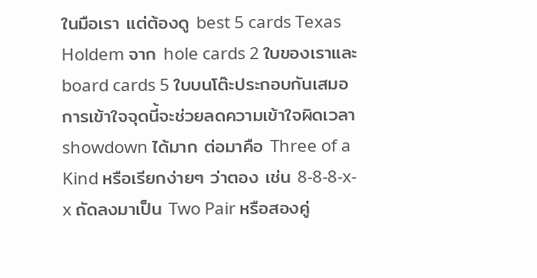ในมือเรา แต่ต้องดู best 5 cards Texas Holdem จาก hole cards 2 ใบของเราและ board cards 5 ใบบนโต๊ะประกอบกันเสมอ การเข้าใจจุดนี้จะช่วยลดความเข้าใจผิดเวลา showdown ได้มาก ต่อมาคือ Three of a Kind หรือเรียกง่ายๆ ว่าตอง เช่น 8-8-8-x-x ถัดลงมาเป็น Two Pair หรือสองคู่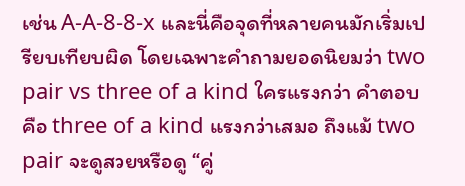เช่น A-A-8-8-x และนี่คือจุดที่หลายคนมักเริ่มเปรียบเทียบผิด โดยเฉพาะคำถามยอดนิยมว่า two pair vs three of a kind ใครแรงกว่า คำตอบคือ three of a kind แรงกว่าเสมอ ถึงแม้ two pair จะดูสวยหรือดู “คู่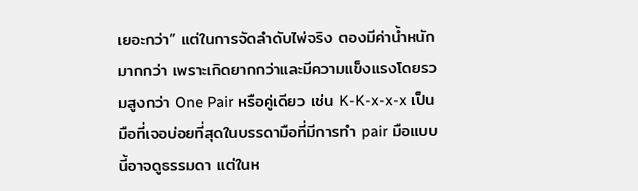เยอะกว่า” แต่ในการจัดลำดับไพ่จริง ตองมีค่าน้ำหนักมากกว่า เพราะเกิดยากกว่าและมีความแข็งแรงโดยรวมสูงกว่า One Pair หรือคู่เดียว เช่น K-K-x-x-x เป็นมือที่เจอบ่อยที่สุดในบรรดามือที่มีการทำ pair มือแบบนี้อาจดูธรรมดา แต่ในห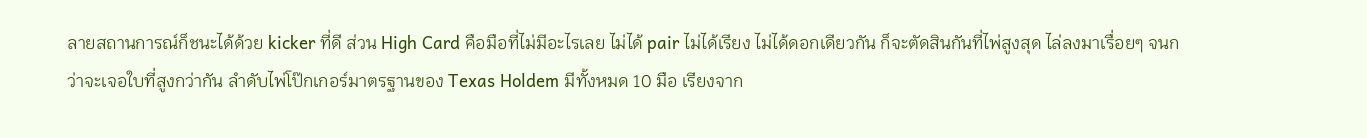ลายสถานการณ์ก็ชนะได้ด้วย kicker ที่ดี ส่วน High Card คือมือที่ไม่มีอะไรเลย ไม่ได้ pair ไม่ได้เรียง ไม่ได้ดอกเดียวกัน ก็จะตัดสินกันที่ไพ่สูงสุด ไล่ลงมาเรื่อยๆ จนกว่าจะเจอใบที่สูงกว่ากัน ลำดับไพ่โป๊กเกอร์มาตรฐานของ Texas Holdem มีทั้งหมด 10 มือ เรียงจาก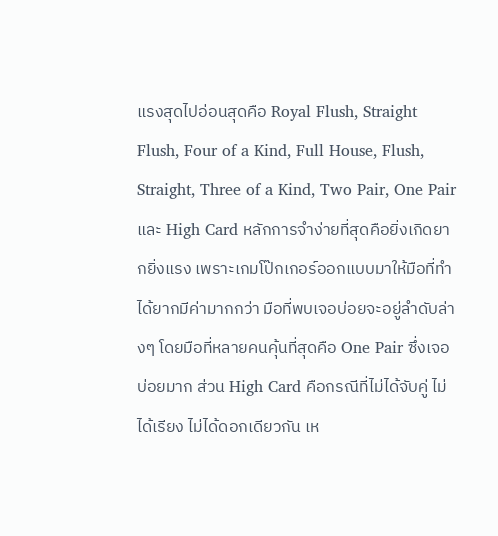แรงสุดไปอ่อนสุดคือ Royal Flush, Straight Flush, Four of a Kind, Full House, Flush, Straight, Three of a Kind, Two Pair, One Pair และ High Card หลักการจำง่ายที่สุดคือยิ่งเกิดยากยิ่งแรง เพราะเกมโป๊กเกอร์ออกแบบมาให้มือที่ทำได้ยากมีค่ามากกว่า มือที่พบเจอบ่อยจะอยู่ลำดับล่างๆ โดยมือที่หลายคนคุ้นที่สุดคือ One Pair ซึ่งเจอบ่อยมาก ส่วน High Card คือกรณีที่ไม่ได้จับคู่ ไม่ได้เรียง ไม่ได้ดอกเดียวกัน เห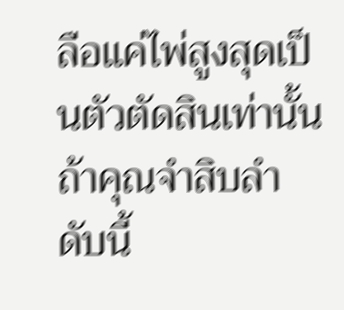ลือแค่ไพ่สูงสุดเป็นตัวตัดสินเท่านั้น ถ้าคุณจำสิบลำดับนี้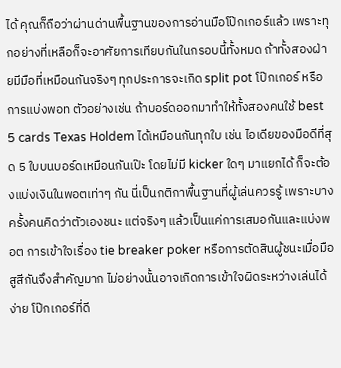ได้ คุณก็ถือว่าผ่านด่านพื้นฐานของการอ่านมือโป๊กเกอร์แล้ว เพราะทุกอย่างที่เหลือก็จะอาศัยการเทียบกันในกรอบนี้ทั้งหมด ถ้าทั้งสองฝ่ายมีมือที่เหมือนกันจริงๆ ทุกประการจะเกิด split pot โป๊กเกอร์ หรือการแบ่งพอท ตัวอย่างเช่น ถ้าบอร์ดออกมาทำให้ทั้งสองคนใช้ best 5 cards Texas Holdem ได้เหมือนกันทุกใบ เช่น ไอเดียของมือดีที่สุด 5 ใบบนบอร์ดเหมือนกันเป๊ะ โดยไม่มี kicker ใดๆ มาแยกได้ ก็จะต้องแบ่งเงินในพอตเท่าๆ กัน นี่เป็นกติกาพื้นฐานที่ผู้เล่นควรรู้ เพราะบางครั้งคนคิดว่าตัวเองชนะ แต่จริงๆ แล้วเป็นแค่การเสมอกันและแบ่งพอต การเข้าใจเรื่อง tie breaker poker หรือการตัดสินผู้ชนะเมื่อมือสูสีกันจึงสำคัญมาก ไม่อย่างนั้นอาจเกิดการเข้าใจผิดระหว่างเล่นได้ง่าย โป๊กเกอร์ที่ดี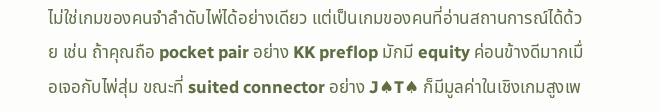ไม่ใช่เกมของคนจำลำดับไพ่ได้อย่างเดียว แต่เป็นเกมของคนที่อ่านสถานการณ์ได้ด้วย เช่น ถ้าคุณถือ pocket pair อย่าง KK preflop มักมี equity ค่อนข้างดีมากเมื่อเจอกับไพ่สุ่ม ขณะที่ suited connector อย่าง J♠T♠ ก็มีมูลค่าในเชิงเกมสูงเพ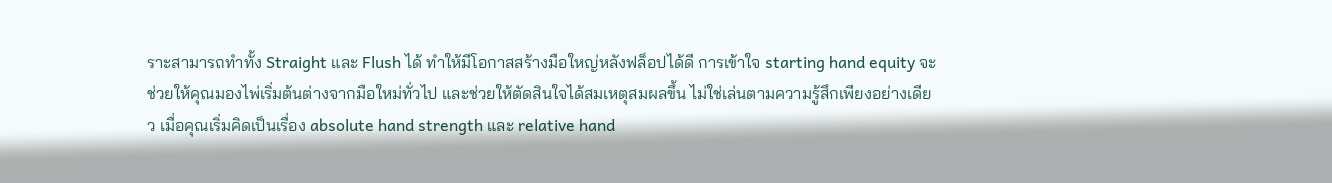ราะสามารถทำทั้ง Straight และ Flush ได้ ทำให้มีโอกาสสร้างมือใหญ่หลังฟล็อปได้ดี การเข้าใจ starting hand equity จะช่วยให้คุณมองไพ่เริ่มต้นต่างจากมือใหม่ทั่วไป และช่วยให้ตัดสินใจได้สมเหตุสมผลขึ้น ไม่ใช่เล่นตามความรู้สึกเพียงอย่างเดียว เมื่อคุณเริ่มคิดเป็นเรื่อง absolute hand strength และ relative hand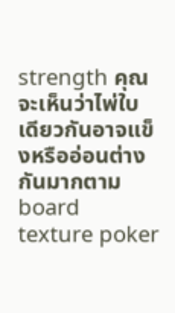strength คุณจะเห็นว่าไพ่ใบเดียวกันอาจแข็งหรืออ่อนต่างกันมากตาม board texture poker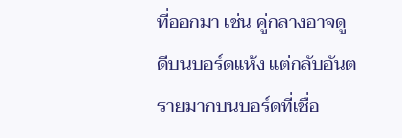ที่ออกมา เช่น คู่กลางอาจดูดีบนบอร์ดแห้ง แต่กลับอันตรายมากบนบอร์ดที่เชื่อ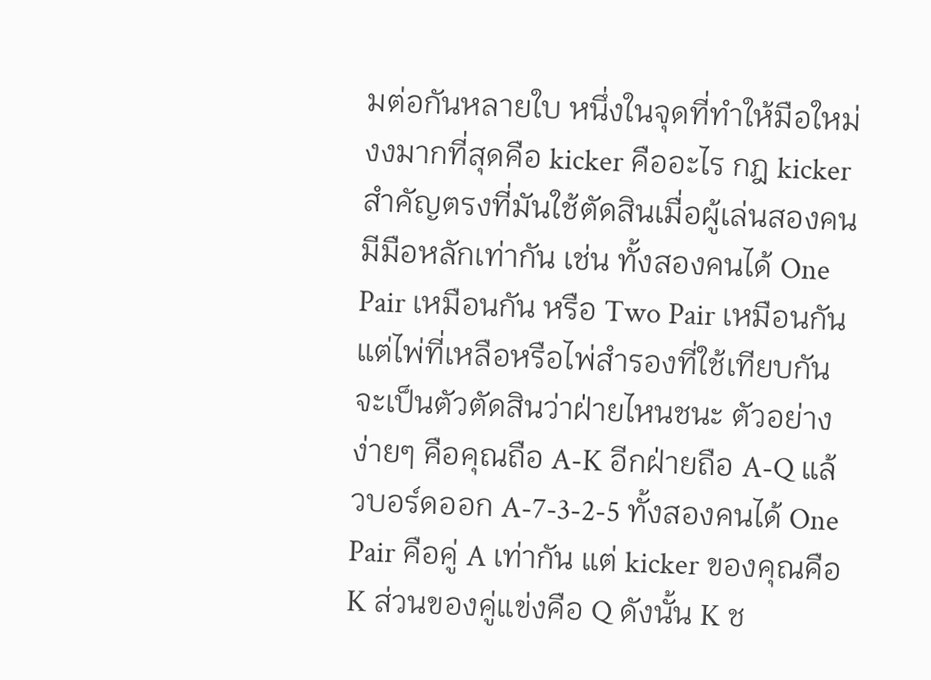มต่อกันหลายใบ หนึ่งในจุดที่ทำให้มือใหม่งงมากที่สุดคือ kicker คืออะไร กฎ kicker สำคัญตรงที่มันใช้ตัดสินเมื่อผู้เล่นสองคนมีมือหลักเท่ากัน เช่น ทั้งสองคนได้ One Pair เหมือนกัน หรือ Two Pair เหมือนกัน แต่ไพ่ที่เหลือหรือไพ่สำรองที่ใช้เทียบกันจะเป็นตัวตัดสินว่าฝ่ายไหนชนะ ตัวอย่างง่ายๆ คือคุณถือ A-K อีกฝ่ายถือ A-Q แล้วบอร์ดออก A-7-3-2-5 ทั้งสองคนได้ One Pair คือคู่ A เท่ากัน แต่ kicker ของคุณคือ K ส่วนของคู่แข่งคือ Q ดังนั้น K ช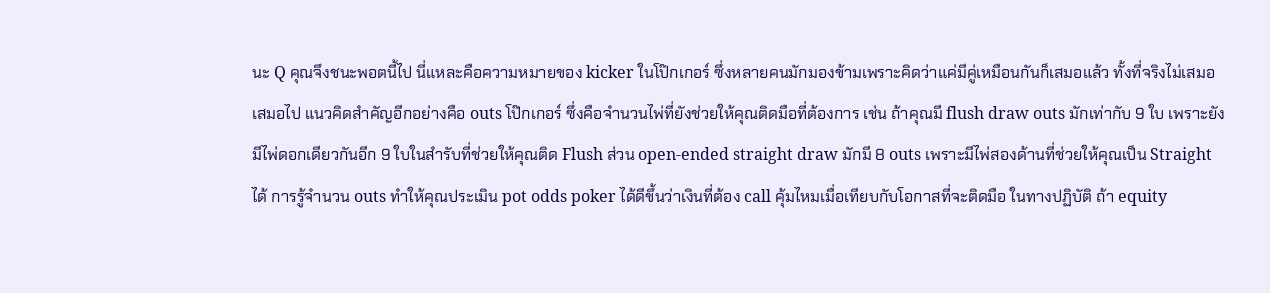นะ Q คุณจึงชนะพอตนี้ไป นี่แหละคือความหมายของ kicker ในโป๊กเกอร์ ซึ่งหลายคนมักมองข้ามเพราะคิดว่าแค่มีคู่เหมือนกันก็เสมอแล้ว ทั้งที่จริงไม่เสมอเสมอไป แนวคิดสำคัญอีกอย่างคือ outs โป๊กเกอร์ ซึ่งคือจำนวนไพ่ที่ยังช่วยให้คุณติดมือที่ต้องการ เช่น ถ้าคุณมี flush draw outs มักเท่ากับ 9 ใบ เพราะยังมีไพ่ดอกเดียวกันอีก 9 ใบในสำรับที่ช่วยให้คุณติด Flush ส่วน open-ended straight draw มักมี 8 outs เพราะมีไพ่สองด้านที่ช่วยให้คุณเป็น Straight ได้ การรู้จำนวน outs ทำให้คุณประเมิน pot odds poker ได้ดีขึ้นว่าเงินที่ต้อง call คุ้มไหมเมื่อเทียบกับโอกาสที่จะติดมือ ในทางปฏิบัติ ถ้า equity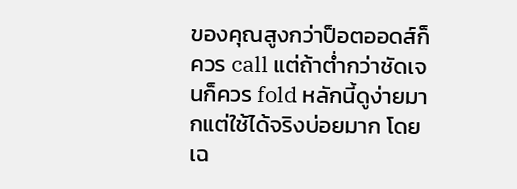ของคุณสูงกว่าป็อตออดส์ก็ควร call แต่ถ้าต่ำกว่าชัดเจนก็ควร fold หลักนี้ดูง่ายมากแต่ใช้ได้จริงบ่อยมาก โดยเฉ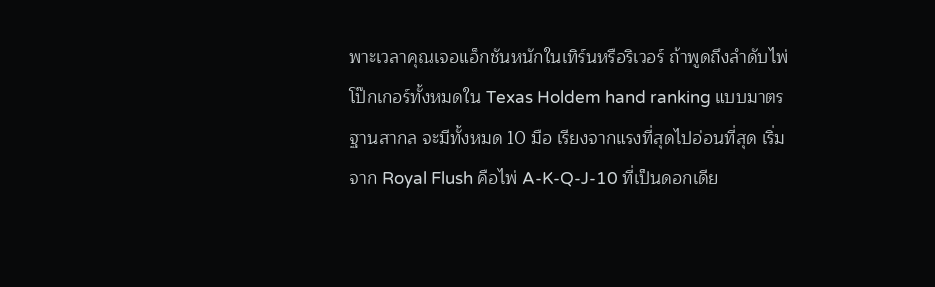พาะเวลาคุณเจอแอ็กชันหนักในเทิร์นหรือริเวอร์ ถ้าพูดถึงลำดับไพ่โป๊กเกอร์ทั้งหมดใน Texas Holdem hand ranking แบบมาตรฐานสากล จะมีทั้งหมด 10 มือ เรียงจากแรงที่สุดไปอ่อนที่สุด เริ่มจาก Royal Flush คือไพ่ A-K-Q-J-10 ที่เป็นดอกเดีย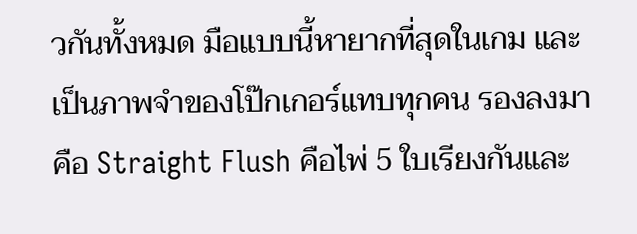วกันทั้งหมด มือแบบนี้หายากที่สุดในเกม และเป็นภาพจำของโป๊กเกอร์แทบทุกคน รองลงมาคือ Straight Flush คือไพ่ 5 ใบเรียงกันและ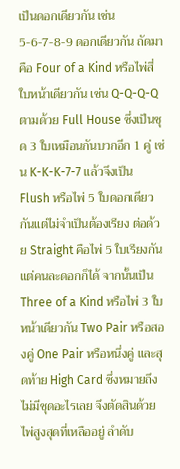เป็นดอกเดียวกัน เช่น 5-6-7-8-9 ดอกเดียวกัน ถัดมาคือ Four of a Kind หรือไพ่สี่ใบหน้าเดียวกัน เช่น Q-Q-Q-Q ตามด้วย Full House ซึ่งเป็นชุด 3 ใบเหมือนกันบวกอีก 1 คู่ เช่น K-K-K-7-7 แล้วจึงเป็น Flush หรือไพ่ 5 ใบดอกเดียวกันแต่ไม่จำเป็นต้องเรียง ต่อด้วย Straight คือไพ่ 5 ใบเรียงกันแต่คนละดอกก็ได้ จากนั้นเป็น Three of a Kind หรือไพ่ 3 ใบหน้าเดียวกัน Two Pair หรือสองคู่ One Pair หรือหนึ่งคู่ และสุดท้าย High Card ซึ่งหมายถึงไม่มีชุดอะไรเลย จึงตัดสินด้วยไพ่สูงสุดที่เหลืออยู่ ลำดับ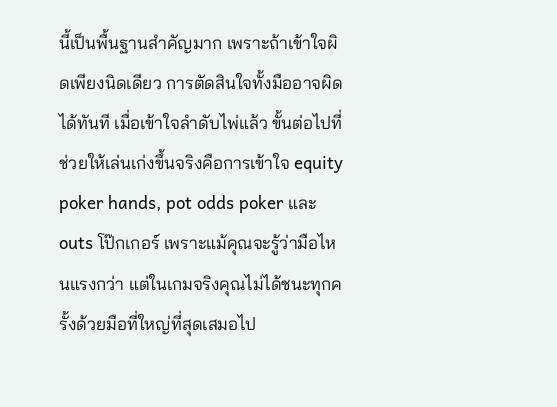นี้เป็นพื้นฐานสำคัญมาก เพราะถ้าเข้าใจผิดเพียงนิดเดียว การตัดสินใจทั้งมืออาจผิดได้ทันที เมื่อเข้าใจลำดับไพ่แล้ว ขั้นต่อไปที่ช่วยให้เล่นเก่งขึ้นจริงคือการเข้าใจ equity poker hands, pot odds poker และ outs โป๊กเกอร์ เพราะแม้คุณจะรู้ว่ามือไหนแรงกว่า แต่ในเกมจริงคุณไม่ได้ชนะทุกครั้งด้วยมือที่ใหญ่ที่สุดเสมอไป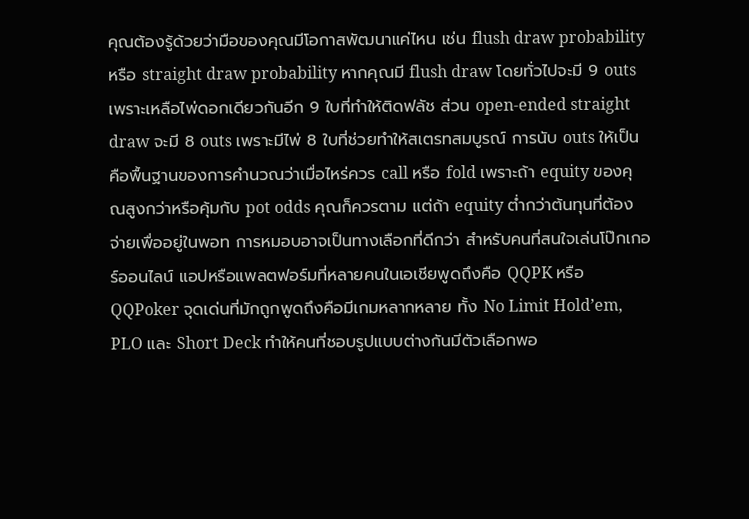คุณต้องรู้ด้วยว่ามือของคุณมีโอกาสพัฒนาแค่ไหน เช่น flush draw probability หรือ straight draw probability หากคุณมี flush draw โดยทั่วไปจะมี 9 outs เพราะเหลือไพ่ดอกเดียวกันอีก 9 ใบที่ทำให้ติดฟลัช ส่วน open-ended straight draw จะมี 8 outs เพราะมีไพ่ 8 ใบที่ช่วยทำให้สเตรทสมบูรณ์ การนับ outs ให้เป็นคือพื้นฐานของการคำนวณว่าเมื่อไหร่ควร call หรือ fold เพราะถ้า equity ของคุณสูงกว่าหรือคุ้มกับ pot odds คุณก็ควรตาม แต่ถ้า equity ต่ำกว่าต้นทุนที่ต้องจ่ายเพื่ออยู่ในพอท การหมอบอาจเป็นทางเลือกที่ดีกว่า สำหรับคนที่สนใจเล่นโป๊กเกอร์ออนไลน์ แอปหรือแพลตฟอร์มที่หลายคนในเอเชียพูดถึงคือ QQPK หรือ QQPoker จุดเด่นที่มักถูกพูดถึงคือมีเกมหลากหลาย ทั้ง No Limit Hold’em, PLO และ Short Deck ทำให้คนที่ชอบรูปแบบต่างกันมีตัวเลือกพอ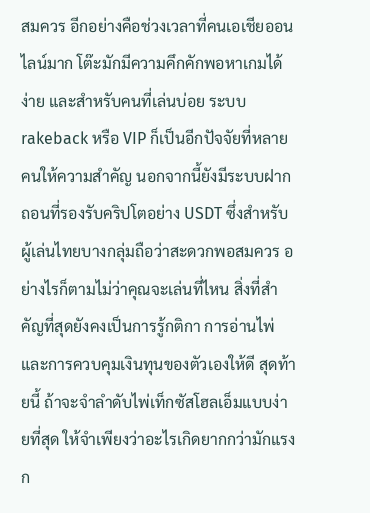สมควร อีกอย่างคือช่วงเวลาที่คนเอเชียออนไลน์มาก โต๊ะมักมีความคึกคักพอหาเกมได้ง่าย และสำหรับคนที่เล่นบ่อย ระบบ rakeback หรือ VIP ก็เป็นอีกปัจจัยที่หลายคนให้ความสำคัญ นอกจากนี้ยังมีระบบฝากถอนที่รองรับคริปโตอย่าง USDT ซึ่งสำหรับผู้เล่นไทยบางกลุ่มถือว่าสะดวกพอสมควร อย่างไรก็ตามไม่ว่าคุณจะเล่นที่ไหน สิ่งที่สำคัญที่สุดยังคงเป็นการรู้กติกา การอ่านไพ่ และการควบคุมเงินทุนของตัวเองให้ดี สุดท้ายนี้ ถ้าจะจำลำดับไพ่เท็กซัสโฮลเอ็มแบบง่ายที่สุด ให้จำเพียงว่าอะไรเกิดยากกว่ามักแรงก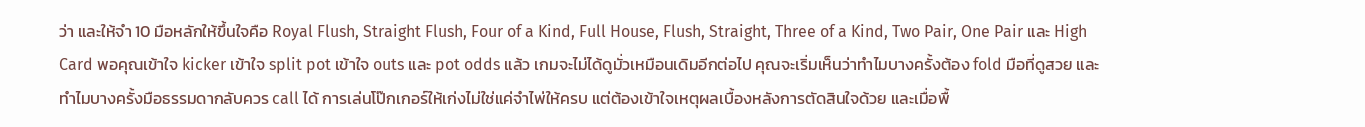ว่า และให้จำ 10 มือหลักให้ขึ้นใจคือ Royal Flush, Straight Flush, Four of a Kind, Full House, Flush, Straight, Three of a Kind, Two Pair, One Pair และ High Card พอคุณเข้าใจ kicker เข้าใจ split pot เข้าใจ outs และ pot odds แล้ว เกมจะไม่ได้ดูมั่วเหมือนเดิมอีกต่อไป คุณจะเริ่มเห็นว่าทำไมบางครั้งต้อง fold มือที่ดูสวย และทำไมบางครั้งมือธรรมดากลับควร call ได้ การเล่นโป๊กเกอร์ให้เก่งไม่ใช่แค่จำไพ่ให้ครบ แต่ต้องเข้าใจเหตุผลเบื้องหลังการตัดสินใจด้วย และเมื่อพื้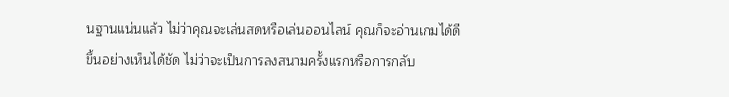นฐานแน่นแล้ว ไม่ว่าคุณจะเล่นสดหรือเล่นออนไลน์ คุณก็จะอ่านเกมได้ดีขึ้นอย่างเห็นได้ชัด ไม่ว่าจะเป็นการลงสนามครั้งแรกหรือการกลับ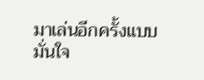มาเล่นอีกครั้งแบบมั่นใจ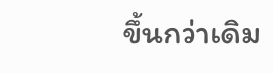ขึ้นกว่าเดิม